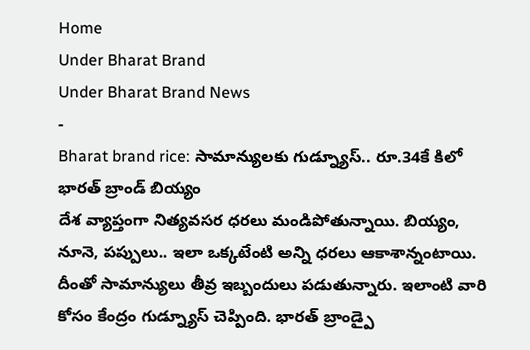Home
Under Bharat Brand
Under Bharat Brand News
-
Bharat brand rice: సామాన్యులకు గుడ్న్యూస్.. రూ.34కే కిలో భారత్ బ్రాండ్ బియ్యం
దేశ వ్యాప్తంగా నిత్యవసర ధరలు మండిపోతున్నాయి. బియ్యం, నూనె, పప్పులు.. ఇలా ఒక్కటేంటి అన్ని ధరలు ఆకాశాన్నంటాయి. దీంతో సామాన్యులు తీవ్ర ఇబ్బందులు పడుతున్నారు. ఇలాంటి వారి కోసం కేంద్రం గుడ్న్యూస్ చెప్పింది. భారత్ బ్రాండ్పై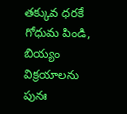తక్కువ ధరకే గోధుమ పిండి, బియ్యం విక్రయాలను పునః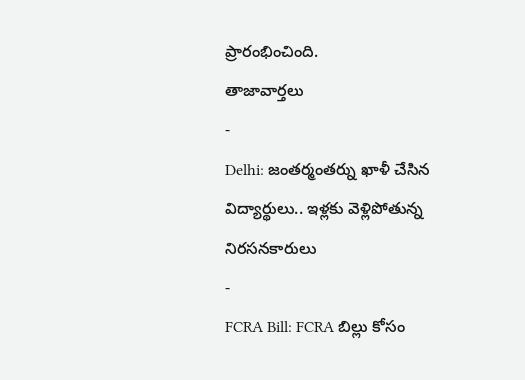ప్రారంభించింది.
తాజావార్తలు
-
Delhi: జంతర్మంతర్ను ఖాళీ చేసిన విద్యార్థులు.. ఇళ్లకు వెళ్లిపోతున్న నిరసనకారులు
-
FCRA Bill: FCRA బిల్లు కోసం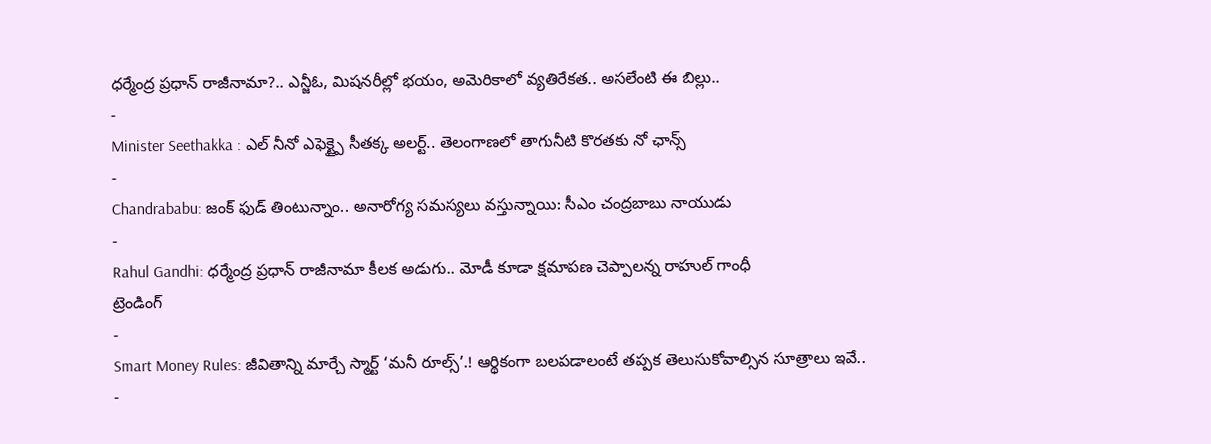ధర్మేంద్ర ప్రధాన్ రాజీనామా?.. ఎన్జీఓ, మిషనరీల్లో భయం, అమెరికాలో వ్యతిరేకత.. అసలేంటి ఈ బిల్లు..
-
Minister Seethakka : ఎల్ నీనో ఎఫెక్ట్పై సీతక్క అలర్ట్.. తెలంగాణలో తాగునీటి కొరతకు నో ఛాన్స్
-
Chandrababu: జంక్ ఫుడ్ తింటున్నాం.. అనారోగ్య సమస్యలు వస్తున్నాయి: సీఎం చంద్రబాబు నాయుడు
-
Rahul Gandhi: ధర్మేంద్ర ప్రధాన్ రాజీనామా కీలక అడుగు.. మోడీ కూడా క్షమాపణ చెప్పాలన్న రాహుల్ గాంధీ
ట్రెండింగ్
-
Smart Money Rules: జీవితాన్ని మార్చే స్మార్ట్ ‘మనీ రూల్స్’.! ఆర్థికంగా బలపడాలంటే తప్పక తెలుసుకోవాల్సిన సూత్రాలు ఇవే..
-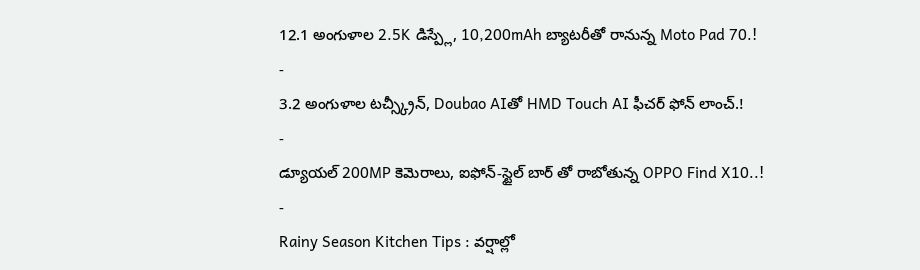12.1 అంగుళాల 2.5K డిస్ప్లే, 10,200mAh బ్యాటరీతో రానున్న Moto Pad 70.!
-
3.2 అంగుళాల టచ్స్క్రీన్, Doubao AIతో HMD Touch AI ఫీచర్ ఫోన్ లాంచ్.!
-
డ్యూయల్ 200MP కెమెరాలు, ఐఫోన్-స్టైల్ బార్ తో రాబోతున్న OPPO Find X10..!
-
Rainy Season Kitchen Tips : వర్షాల్లో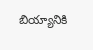బియ్యానికి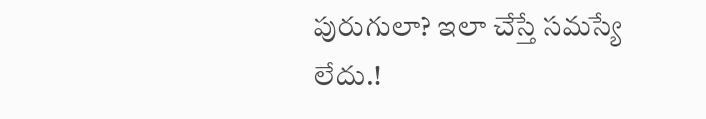పురుగులా? ఇలా చేస్తే సమస్యే లేదు.!